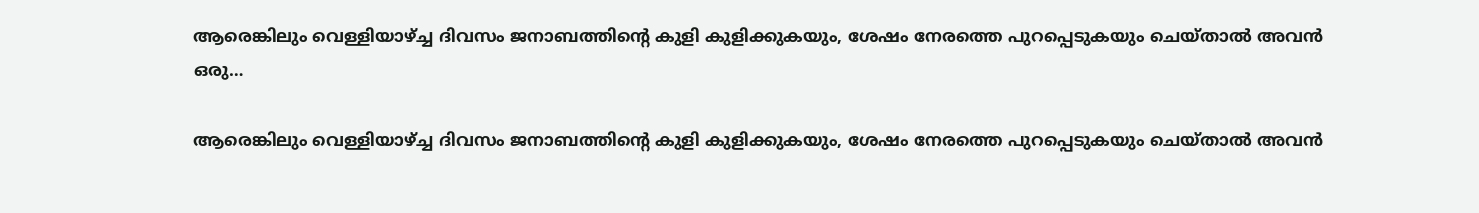ആരെങ്കിലും വെള്ളിയാഴ്ച്ച ദിവസം ജനാബത്തിൻ്റെ കുളി കുളിക്കുകയും, ശേഷം നേരത്തെ പുറപ്പെടുകയും ചെയ്താൽ അവൻ ഒരു…

ആരെങ്കിലും വെള്ളിയാഴ്ച്ച ദിവസം ജനാബത്തിൻ്റെ കുളി കുളിക്കുകയും, ശേഷം നേരത്തെ പുറപ്പെടുകയും ചെയ്താൽ അവൻ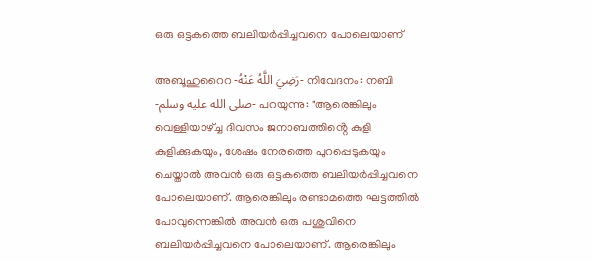ഒരു ഒട്ടകത്തെ ബലിയർപ്പിച്ചവനെ പോലെയാണ്

അബൂഹുറൈറ -رَضِيَ اللَّهُ عَنْهُ- നിവേദനം: നബി -صلى الله عليه وسلم- പറയുന്നു: "ആരെങ്കിലും വെള്ളിയാഴ്ച്ച ദിവസം ജനാബത്തിൻ്റെ കുളി കുളിക്കുകയും, ശേഷം നേരത്തെ പുറപ്പെടുകയും ചെയ്താൽ അവൻ ഒരു ഒട്ടകത്തെ ബലിയർപ്പിച്ചവനെ പോലെയാണ്. ആരെങ്കിലും രണ്ടാമത്തെ ഘട്ടത്തിൽ പോവുന്നെങ്കിൽ അവൻ ഒരു പശുവിനെ ബലിയർപ്പിച്ചവനെ പോലെയാണ്. ആരെങ്കിലും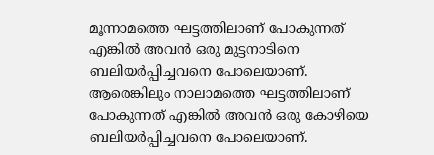മൂന്നാമത്തെ ഘട്ടത്തിലാണ് പോകുന്നത് എങ്കിൽ അവൻ ഒരു മുട്ടനാടിനെ ബലിയർപ്പിച്ചവനെ പോലെയാണ്. ആരെങ്കിലും നാലാമത്തെ ഘട്ടത്തിലാണ് പോകുന്നത് എങ്കിൽ അവൻ ഒരു കോഴിയെ ബലിയർപ്പിച്ചവനെ പോലെയാണ്.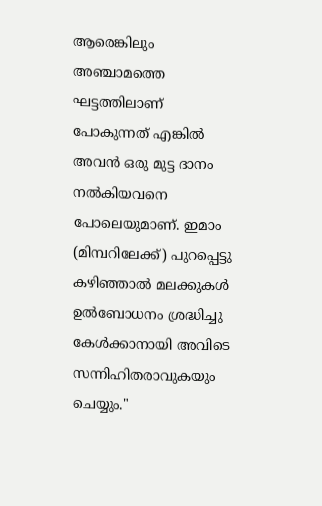ആരെങ്കിലും അഞ്ചാമത്തെ ഘട്ടത്തിലാണ് പോകുന്നത് എങ്കിൽ അവൻ ഒരു മുട്ട ദാനം നൽകിയവനെ പോലെയുമാണ്. ഇമാം (മിമ്പറിലേക്ക്) പുറപ്പെട്ടു കഴിഞ്ഞാൽ മലക്കുകൾ ഉൽബോധനം ശ്രദ്ധിച്ചു കേൾക്കാനായി അവിടെ സന്നിഹിതരാവുകയും ചെയ്യും."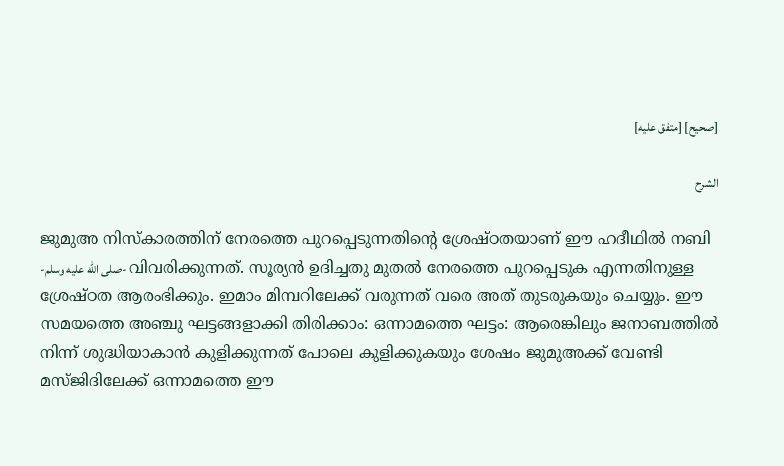[صحيح] [متفق عليه]

الشرح

ജുമുഅ നിസ്കാരത്തിന് നേരത്തെ പുറപ്പെടുന്നതിൻ്റെ ശ്രേഷ്ഠതയാണ് ഈ ഹദീഥിൽ നബി -صلى الله عليه وسلم- വിവരിക്കുന്നത്. സൂര്യൻ ഉദിച്ചതു മുതൽ നേരത്തെ പുറപ്പെടുക എന്നതിനുള്ള ശ്രേഷ്ഠത ആരംഭിക്കും. ഇമാം മിമ്പറിലേക്ക് വരുന്നത് വരെ അത് തുടരുകയും ചെയ്യും. ഈ സമയത്തെ അഞ്ചു ഘട്ടങ്ങളാക്കി തിരിക്കാം: ഒന്നാമത്തെ ഘട്ടം: ആരെങ്കിലും ജനാബത്തിൽ നിന്ന് ശുദ്ധിയാകാൻ കുളിക്കുന്നത് പോലെ കുളിക്കുകയും ശേഷം ജുമുഅക്ക് വേണ്ടി മസ്ജിദിലേക്ക് ഒന്നാമത്തെ ഈ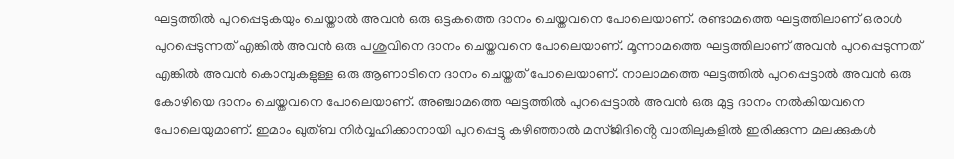ഘട്ടത്തിൽ പുറപ്പെടുകയും ചെയ്താൽ അവൻ ഒരു ഒട്ടകത്തെ ദാനം ചെയ്തവനെ പോലെയാണ്. രണ്ടാമത്തെ ഘട്ടത്തിലാണ് ഒരാൾ പുറപ്പെടുന്നത് എങ്കിൽ അവൻ ഒരു പശുവിനെ ദാനം ചെയ്തവനെ പോലെയാണ്. മൂന്നാമത്തെ ഘട്ടത്തിലാണ് അവൻ പുറപ്പെടുന്നത് എങ്കിൽ അവൻ കൊമ്പുകളുള്ള ഒരു ആണാടിനെ ദാനം ചെയ്തത് പോലെയാണ്. നാലാമത്തെ ഘട്ടത്തിൽ പുറപ്പെട്ടാൽ അവൻ ഒരു കോഴിയെ ദാനം ചെയ്തവനെ പോലെയാണ്. അഞ്ചാമത്തെ ഘട്ടത്തിൽ പുറപ്പെട്ടാൽ അവൻ ഒരു മുട്ട ദാനം നൽകിയവനെ പോലെയുമാണ്. ഇമാം ഖുത്ബ നിർവ്വഹിക്കാനായി പുറപ്പെട്ടു കഴിഞ്ഞാൽ മസ്ജിദിൻ്റെ വാതിലുകളിൽ ഇരിക്കുന്ന മലക്കുകൾ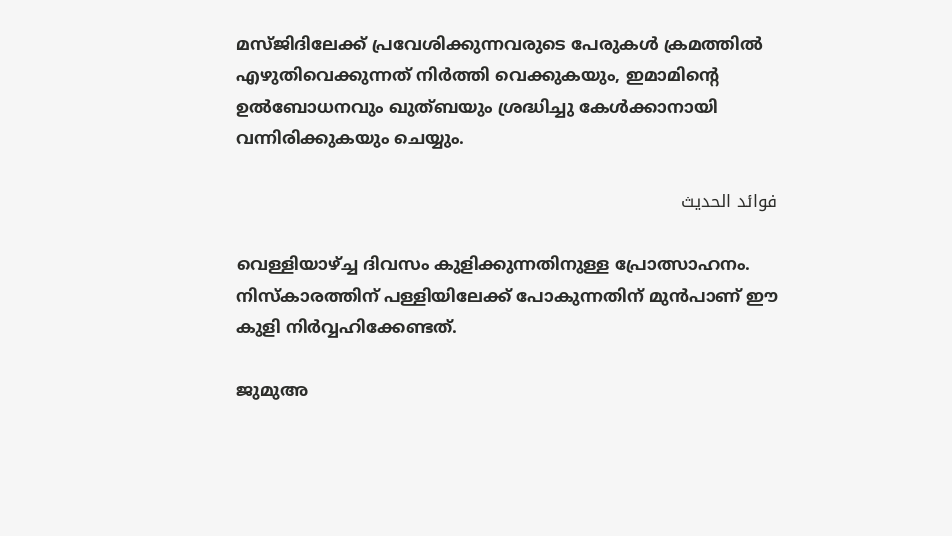മസ്ജിദിലേക്ക് പ്രവേശിക്കുന്നവരുടെ പേരുകൾ ക്രമത്തിൽ എഴുതിവെക്കുന്നത് നിർത്തി വെക്കുകയും, ഇമാമിൻ്റെ ഉൽബോധനവും ഖുത്ബയും ശ്രദ്ധിച്ചു കേൾക്കാനായി വന്നിരിക്കുകയും ചെയ്യും.

فوائد الحديث

വെള്ളിയാഴ്ച്ച ദിവസം കുളിക്കുന്നതിനുള്ള പ്രോത്സാഹനം. നിസ്കാരത്തിന് പള്ളിയിലേക്ക് പോകുന്നതിന് മുൻപാണ് ഈ കുളി നിർവ്വഹിക്കേണ്ടത്.

ജുമുഅ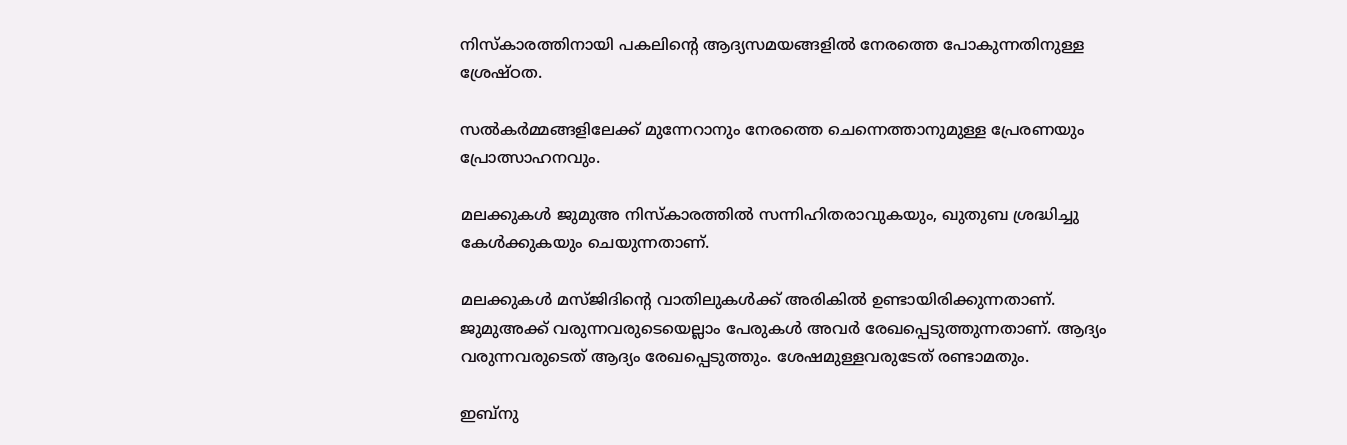നിസ്കാരത്തിനായി പകലിൻ്റെ ആദ്യസമയങ്ങളിൽ നേരത്തെ പോകുന്നതിനുള്ള ശ്രേഷ്ഠത.

സൽകർമ്മങ്ങളിലേക്ക് മുന്നേറാനും നേരത്തെ ചെന്നെത്താനുമുള്ള പ്രേരണയും പ്രോത്സാഹനവും.

മലക്കുകൾ ജുമുഅ നിസ്കാരത്തിൽ സന്നിഹിതരാവുകയും, ഖുതുബ ശ്രദ്ധിച്ചു കേൾക്കുകയും ചെയുന്നതാണ്.

മലക്കുകൾ മസ്ജിദിൻ്റെ വാതിലുകൾക്ക് അരികിൽ ഉണ്ടായിരിക്കുന്നതാണ്. ജുമുഅക്ക് വരുന്നവരുടെയെല്ലാം പേരുകൾ അവർ രേഖപ്പെടുത്തുന്നതാണ്. ആദ്യം വരുന്നവരുടെത് ആദ്യം രേഖപ്പെടുത്തും. ശേഷമുള്ളവരുടേത് രണ്ടാമതും.

ഇബ്നു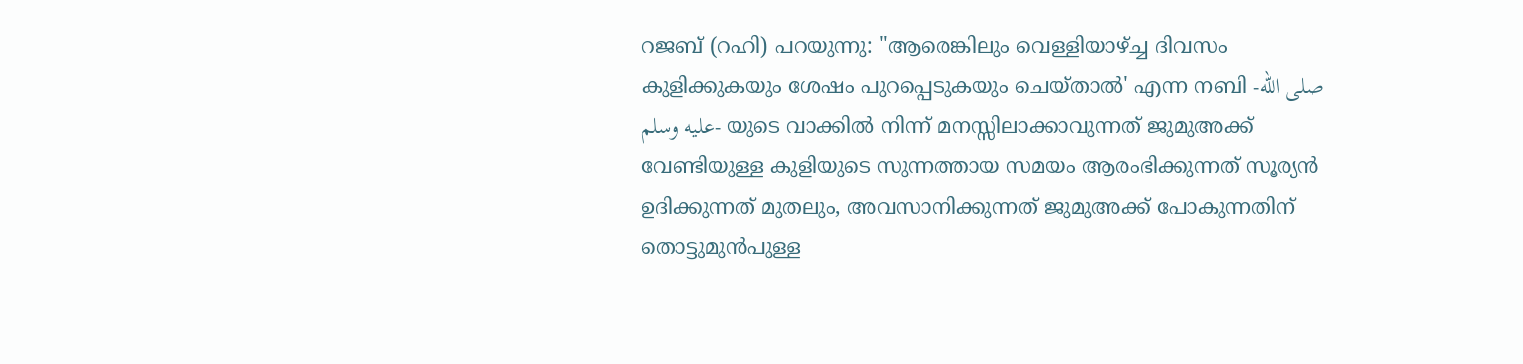റജബ് (റഹി) പറയുന്നു: "ആരെങ്കിലും വെള്ളിയാഴ്ച്ച ദിവസം കുളിക്കുകയും ശേഷം പുറപ്പെടുകയും ചെയ്താൽ' എന്ന നബി -صلى الله عليه وسلم- യുടെ വാക്കിൽ നിന്ന് മനസ്സിലാക്കാവുന്നത് ജുമുഅക്ക് വേണ്ടിയുള്ള കുളിയുടെ സുന്നത്തായ സമയം ആരംഭിക്കുന്നത് സൂര്യൻ ഉദിക്കുന്നത് മുതലും, അവസാനിക്കുന്നത് ജുമുഅക്ക് പോകുന്നതിന് തൊട്ടുമുൻപുള്ള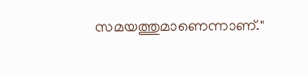സമയത്തുമാണെന്നാണ്."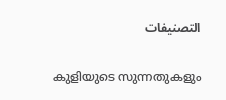التصنيفات

കുളിയുടെ സുന്നതുകളും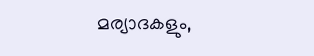മര്യാദകളും,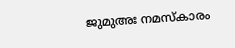ജുമുഅഃ നമസ്കാരം